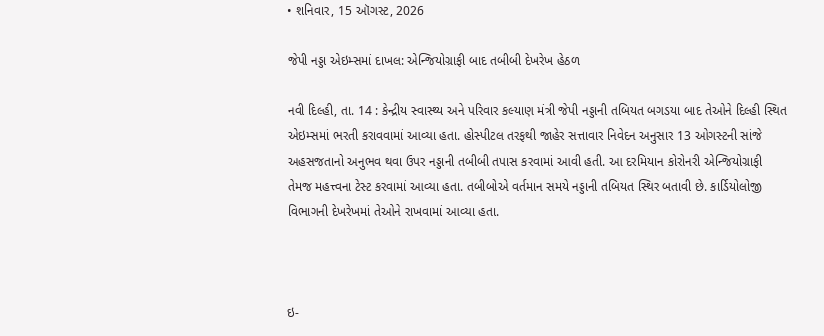• શનિવાર, 15 ઑગસ્ટ, 2026

જેપી નડ્ડા એઇમ્સમાં દાખલ: એન્જિયોગ્રાફી બાદ તબીબી દેખરેખ હેઠળ

નવી દિલ્હી, તા. 14 : કેન્દ્રીય સ્વાસ્થ્ય અને પરિવાર કલ્યાણ મંત્રી જેપી નડ્ડાની તબિયત બગડયા બાદ તેઓને દિલ્હી સ્થિત એઇમ્સમાં ભરતી કરાવવામાં આવ્યા હતા. હોસ્પીટલ તરફથી જાહેર સત્તાવાર નિવેદન અનુસાર 13 ઓગસ્ટની સાંજે અહસજતાનો અનુભવ થવા ઉપર નડ્ડાની તબીબી તપાસ કરવામાં આવી હતી. આ દરમિયાન કોરોનરી એન્જિયોગ્રાફી તેમજ મહત્ત્વના ટેસ્ટ કરવામાં આવ્યા હતા. તબીબોએ વર્તમાન સમયે નડ્ડાની તબિયત સ્થિર બતાવી છે. કાર્ડિયોલોજી વિભાગની દેખરેખમાં તેઓને રાખવામાં આવ્યા હતા.



ઇ-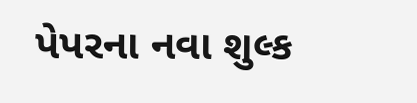પેપરના નવા શુલ્ક